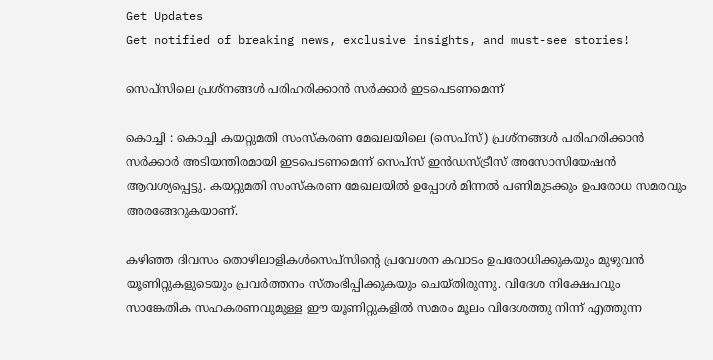Get Updates
Get notified of breaking news, exclusive insights, and must-see stories!

സെപ്സിലെ പ്രശ്നങ്ങള്‍ പരിഹരിക്കാന്‍ സര്‍ക്കാര്‍ ഇടപെടണമെന്ന്

കൊച്ചി : കൊച്ചി കയറ്റുമതി സംസ്കരണ മേഖലയിലെ (സെപ്സ്) പ്രശ്നങ്ങള്‍ പരിഹരിക്കാന്‍ സര്‍ക്കാര്‍ അടിയന്തിരമായി ഇടപെടണമെന്ന് സെപ്സ് ഇന്‍ഡസ്ട്രീസ് അസോസിയേഷന്‍ ആവശ്യപ്പെട്ടു. കയറ്റുമതി സംസ്കരണ മേഖലയില്‍ ഉപ്പോള്‍ മിന്നല്‍ പണിമുടക്കും ഉപരോധ സമരവും അരങ്ങേറുകയാണ്.

കഴിഞ്ഞ ദിവസം തൊഴിലാളികള്‍സെപ്സിന്റെ പ്രവേശന കവാടം ഉപരോധിക്കുകയും മുഴുവന്‍ യൂണിറ്റുകളുടെയും പ്രവര്‍ത്തനം സ്തംഭിപ്പിക്കുകയും ചെയ്തിരുന്നു. വിദേശ നിക്ഷേപവും സാങ്കേതിക സഹകരണവുമുള്ള ഈ യൂണിറ്റുകളില്‍ സമരം മൂലം വിദേശത്തു നിന്ന് എത്തുന്ന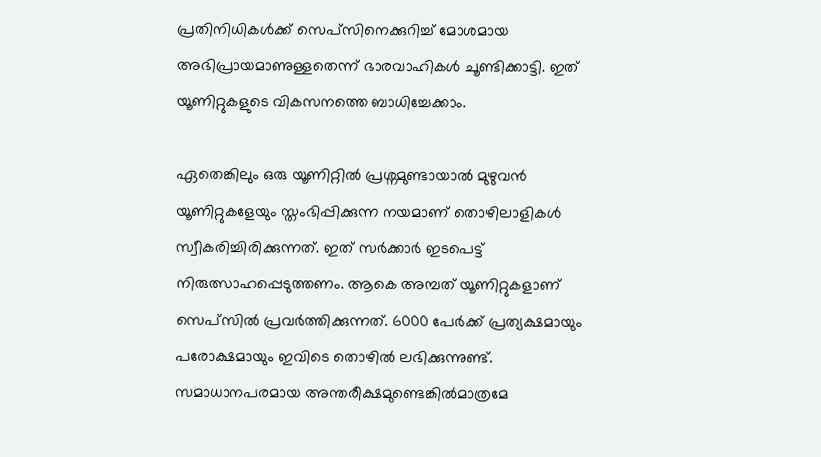പ്രതിനിധികള്‍ക്ക് സെപ്സിനെക്കുറിച്ച് മോശമായ അഭിപ്രായമാണുള്ളതെന്ന് ഭാരവാഹികള്‍ ചൂണ്ടിക്കാട്ടി. ഇത് യൂണിറ്റുകളുടെ വികസനത്തെ ബാധിച്ചേക്കാം.

ഏതെങ്കിലും ഒരു യൂണിറ്റില്‍ പ്രശ്നമുണ്ടായാല്‍ മുഴുവന്‍ യൂണിറ്റുകളേയും സ്തംഭിപ്പിക്കുന്ന നയമാണ് തൊഴിലാളികള്‍ സ്വീകരിച്ചിരിക്കുന്നത്. ഇത് സര്‍ക്കാര്‍ ഇടപെട്ട് നിരുത്സാഹപ്പെടുത്തണം. ആകെ അമ്പത് യൂണിറ്റുകളാണ് സെപ്സില്‍ പ്രവര്‍ത്തിക്കുന്നത്. 6000 പേര്‍ക്ക് പ്രത്യക്ഷമായും പരോക്ഷമായും ഇവിടെ തൊഴില്‍ ലഭിക്കുന്നുണ്ട്. സമാധാനപരമായ അന്തരീക്ഷമുണ്ടെങ്കില്‍മാത്രമേ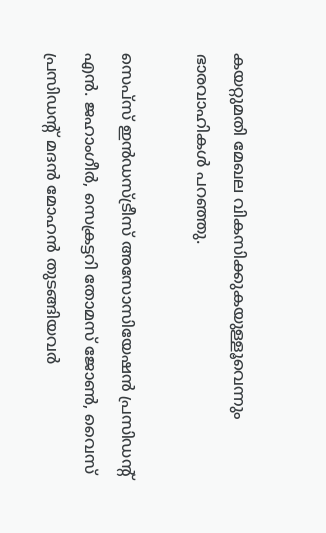കയറ്റുമതി മേഖല വികസിക്കുകയുള്ളൂവെന്നും ഭാരവാഹികള്‍ പറഞ്ഞു.

സെപ്സ് ഇന്‍ഡസ്ട്രീസ് അസോസിയേഷന്‍ പ്രസിഡന്റ് എന്‍. ജഹാംഗീര്‍, സെക്രട്ടറി തോമസ് ജോണ്‍, വൈസ് പ്രസിഡന്റ് മദന്‍ മോഹന്‍ തുടങ്ങിയവര്‍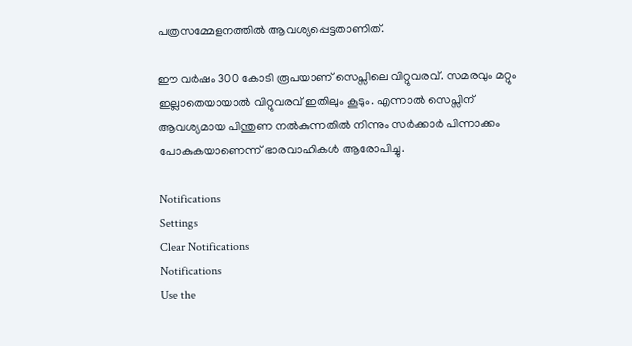പത്രസമ്മേളനത്തില്‍ ആവശ്യപ്പെട്ടതാണിത്.

ഈ വര്‍ഷം 300 കോടി രൂപയാണ് സെപ്സിലെ വിറ്റുവരവ്. സമരവും മറ്റും ഇല്ലാതെയായാല്‍ വിറ്റുവരവ് ഇതിലും കൂടും. എന്നാല്‍ സെപ്സിന് ആവശ്യമായ പിന്തുണ നല്‍കുന്നതില്‍ നിന്നും സര്‍ക്കാര്‍ പിന്നാക്കം പോകുകയാണെന്ന് ഭാരവാഹികള്‍ ആരോപിച്ചു.

Notifications
Settings
Clear Notifications
Notifications
Use the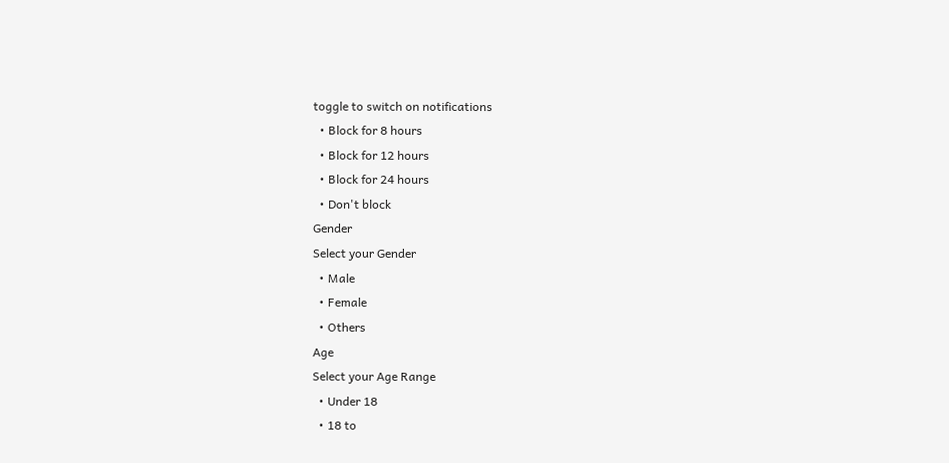toggle to switch on notifications
  • Block for 8 hours
  • Block for 12 hours
  • Block for 24 hours
  • Don't block
Gender
Select your Gender
  • Male
  • Female
  • Others
Age
Select your Age Range
  • Under 18
  • 18 to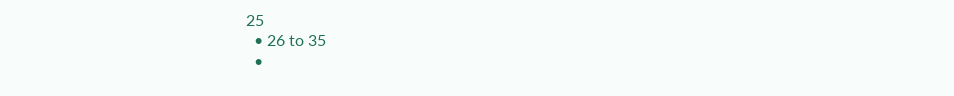25
  • 26 to 35
  •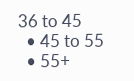36 to 45
  • 45 to 55
  • 55+